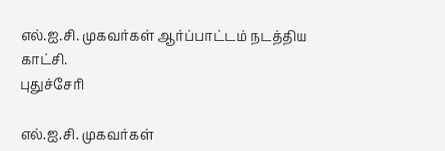எல்.ஐ.சி. முகவர்கள் ஆர்ப்பாட்டம் நடத்திய காட்சி.
புதுச்சேரி

எல்.ஐ.சி. முகவர்கள்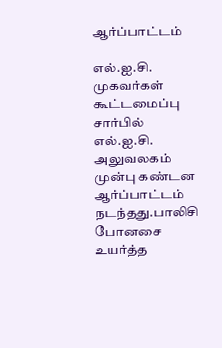ஆர்ப்பாட்டம்

எல்.ஐ.சி. முகவர்கள் கூட்டமைப்பு சார்பில் எல்.ஐ.சி. அலுவலகம் முன்பு கண்டன ஆர்ப்பாட்டம் நடந்தது.பாலிசி போனசை உயர்த்த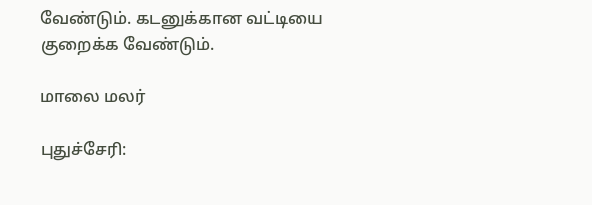வேண்டும். கடனுக்கான வட்டியை குறைக்க வேண்டும்.

மாலை மலர்

புதுச்சேரி: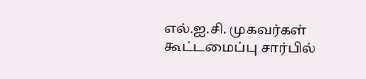எல்.ஐ.சி. முகவர்கள் கூட்டமைப்பு சார்பில்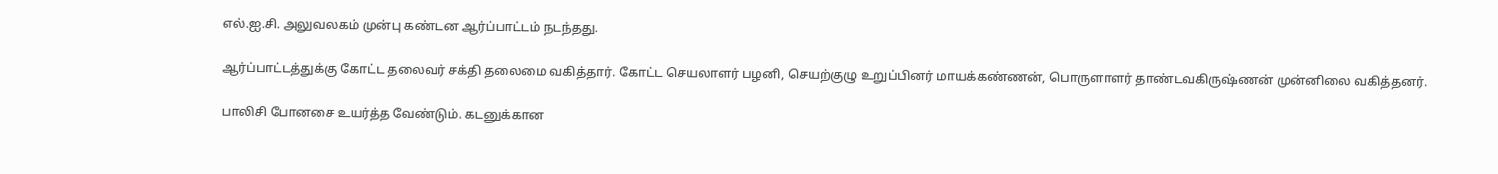எல்.ஐ.சி. அலுவலகம் முன்பு கண்டன ஆர்ப்பாட்டம் நடந்தது.

ஆர்ப்பாட்டத்துக்கு கோட்ட தலைவர் சக்தி தலைமை வகித்தார். கோட்ட செயலாளர் பழனி, செயற்குழு உறுப்பினர் மாயக்கண்ணன், பொருளாளர் தாண்டவகிருஷ்ணன் முன்னிலை வகித்தனர்.

பாலிசி போனசை உயர்த்த வேண்டும். கடனுக்கான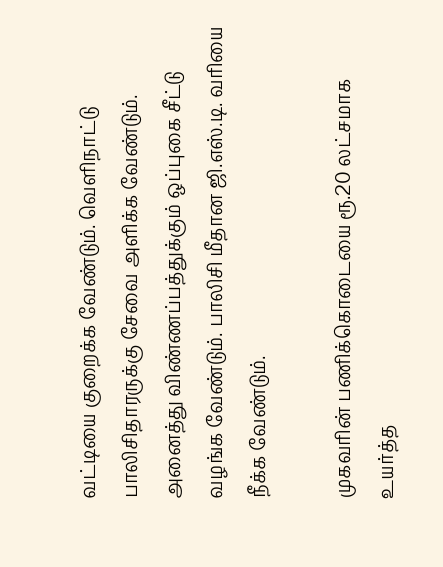வட்டியை குறைக்க வேண்டும். வெளிநாட்டு பாலிசிதாரருக்கு சேவை அளிக்க வேண்டும். அனைத்து விண்ணப்பத்துக்கும் ஒப்புகை சீட்டு வழங்க வேண்டும். பாலிசி மீதான ஜி.எஸ்.டி. வரியை நீக்க வேண்டும்.

முகவரின் பணிக்கொடையை ரூ.20 லட்சமாக உயர்த்த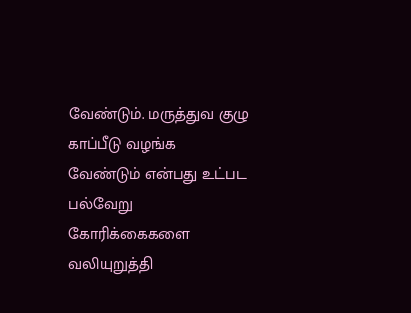வேண்டும். மருத்துவ குழு காப்பீடு வழங்க வேண்டும் என்பது உட்பட பல்வேறு கோரிக்கைகளை வலியுறுத்தி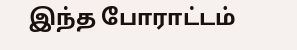இந்த போராட்டம்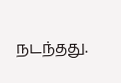நடந்தது.